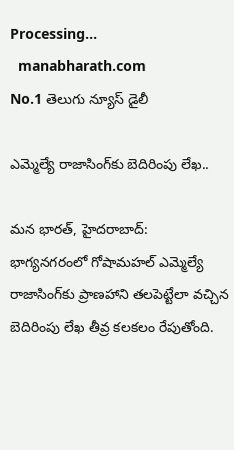Processing...
  manabharath.com
No.1 తెలుగు న్యూస్ డైలీ

ఎమ్మెల్యే రాజాసింగ్‌కు బెదిరింపు లేఖ..

మన భారత్, హైదరాబాద్:  భాగ్యనగరంలో గోషామహల్ ఎమ్మెల్యే రాజాసింగ్‌కు ప్రాణహాని తలపెట్టేలా వచ్చిన బెదిరింపు లేఖ తీవ్ర కలకలం రేపుతోంది.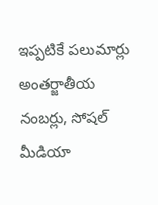ఇప్పటికే పలుమార్లు అంతర్జాతీయ నంబర్లు, సోషల్ మీడియా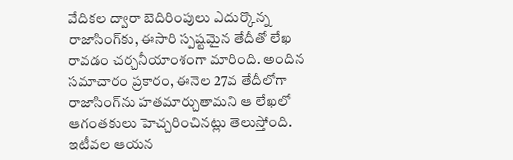వేదికల ద్వారా బెదిరింపులు ఎదుర్కొన్న రాజాసింగ్‌కు, ఈసారి స్పష్టమైన తేదీతో లేఖ రావడం చర్చనీయాంశంగా మారింది. అందిన సమాచారం ప్రకారం, ఈనెల 27వ తేదీలోగా రాజాసింగ్‌ను హతమార్చుతామని ఆ లేఖలో ఆగంతకులు హెచ్చరించినట్లు తెలుస్తోంది. ఇటీవల ఆయన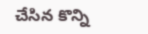చేసిన కొన్ని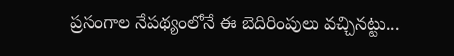ప్రసంగాల నేపథ్యంలోనే ఈ బెదిరింపులు వచ్చినట్టు...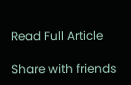Read Full Article

Share with friends